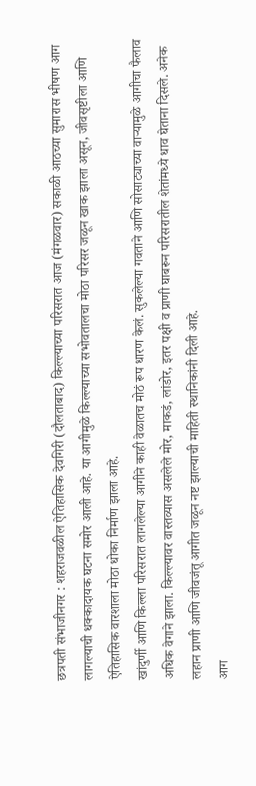छत्रपती संभाजीनगर : शहराजवळील ऐतिहासिक देवगिरी (दौलताबाद) किल्ल्याच्या परिसरात आज (मंगळवार) सकाळी आठच्या सुमारास भीषण आग लागल्याची धक्कादायक घटना समोर आली आहे. या आगीमुळे किल्ल्याच्या सभोवतालचा मोठा परिसर जळून खाक झाला असून, जीवसृष्टीला आणि ऐतिहासिक वारशाला मोठा धोका निर्माण झाला आहे.
खांदुर्णी आणि किल्ला परिसरात लागलेल्या आगीने काही वेळातच मोठं रूप धारण केलं. सुकलेल्या गवताने आणि सोसाट्याच्या वाऱ्यामुळे आगीचा फैलाव अधिक वेगाने झाला. किल्ल्यावर वास्तव्यास असलेले मोर, माकडं, लांडोर, इतर पक्षी व प्राणी घाबरून परिसरातील शेतांमध्ये धाव घेताना दिसले. अनेक लहान प्राणी आणि जीवजंतू आगीत जळून नष्ट झाल्याची माहिती स्थानिकांनी दिली आहे.
आग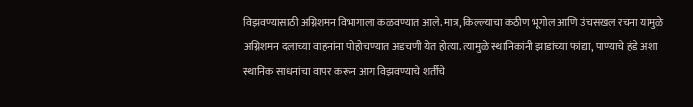विझवण्यासाठी अग्निशमन विभागाला कळवण्यात आले. मात्र, किल्ल्याचा कठीण भूगोल आणि उंचसखल रचना यामुळे अग्निशमन दलाच्या वाहनांना पोहोचण्यात अडचणी येत होत्या. त्यामुळे स्थानिकांनी झाडांच्या फांद्या, पाण्याचे हंडे अशा स्थानिक साधनांचा वापर करून आग विझवण्याचे शर्तीचे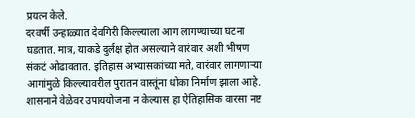प्रयत्न केले.
दरवर्षी उन्हाळ्यात देवगिरी किल्ल्याला आग लागण्याच्या घटना घडतात. मात्र, याकडे दुर्लक्ष होत असल्याने वारंवार अशी भीषण संकटं ओढावतात. इतिहास अभ्यासकांच्या मते, वारंवार लागणाऱ्या आगांमुळे किल्ल्यावरील पुरातन वास्तूंना धोका निर्माण झाला आहे. शासनाने वेळेवर उपाययोजना न केल्यास हा ऐतिहासिक वारसा नष्ट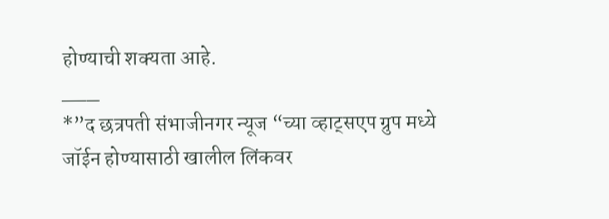होण्याची शक्यता आहे.
___
*”द छत्रपती संभाजीनगर न्यूज “च्या व्हाट्सएप ग्रुप मध्ये जॉईन होण्यासाठी खालील लिंकवर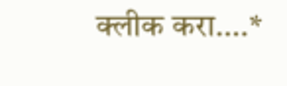क्लीक करा….*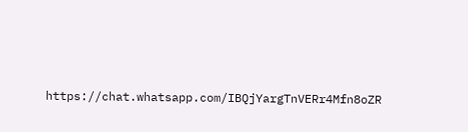https://chat.whatsapp.com/IBQjYargTnVERr4Mfn8oZR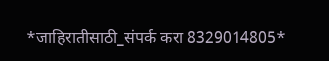*जाहिरातीसाठी_संपर्क करा 8329014805*